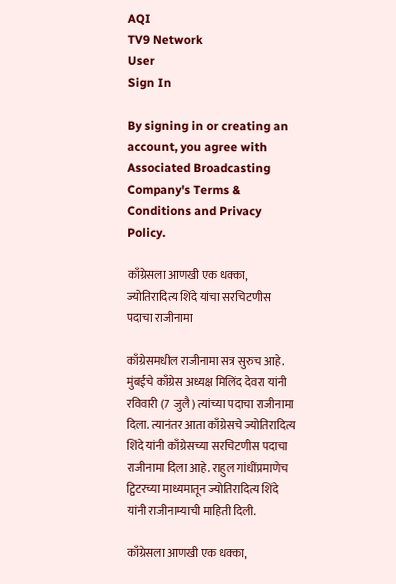AQI
TV9 Network
User
Sign In

By signing in or creating an account, you agree with Associated Broadcasting Company's Terms & Conditions and Privacy Policy.

काँग्रेसला आणखी एक धक्का, ज्योतिरादित्य शिंदे यांचा सरचिटणीस पदाचा राजीनामा

काँग्रेसमधील राजीनामा सत्र सुरुच आहे. मुंबईचे काँग्रेस अध्यक्ष मिलिंद देवरा यांनी रविवारी (7 जुलै) त्यांच्या पदाचा राजीनामा दिला. त्यानंतर आता काँग्रेसचे ज्योतिरादित्य शिंदे यांनी काँग्रेसच्या सरचिटणीस पदाचा राजीनामा दिला आहे. राहुल गांधींप्रमाणेच ट्विटरच्या माध्यमातून ज्योतिरादित्य शिंदे यांनी राजीनाम्याची माहिती दिली.

काँग्रेसला आणखी एक धक्का,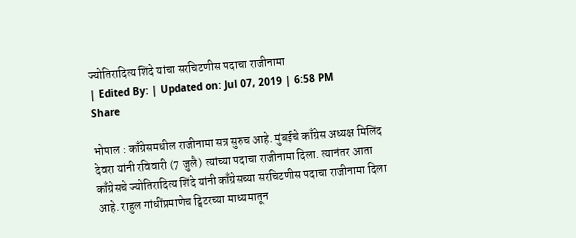ज्योतिरादित्य शिंदे यांचा सरचिटणीस पदाचा राजीनामा
| Edited By: | Updated on: Jul 07, 2019 | 6:58 PM
Share

भोपाल : काँग्रेसमधील राजीनामा सत्र सुरुच आहे. मुंबईचे काँग्रेस अध्यक्ष मिलिंद देवरा यांनी रविवारी (7 जुलै) त्यांच्या पदाचा राजीनामा दिला. त्यानंतर आता काँग्रेसचे ज्योतिरादित्य शिंदे यांनी काँग्रेसच्या सरचिटणीस पदाचा राजीनामा दिला आहे. राहुल गांधींप्रमाणेच ट्विटरच्या माध्यमातून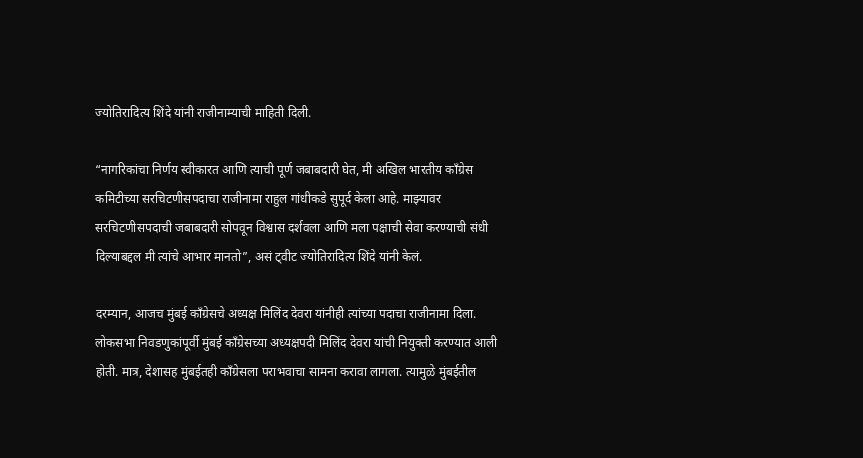ज्योतिरादित्य शिंदे यांनी राजीनाम्याची माहिती दिली.

“नागरिकांचा निर्णय स्वीकारत आणि त्याची पूर्ण जबाबदारी घेत, मी अखिल भारतीय काँग्रेस कमिटीच्या सरचिटणीसपदाचा राजीनामा राहुल गांधीकडे सुपूर्द केला आहे. माझ्यावर सरचिटणीसपदाची जबाबदारी सोपवून विश्वास दर्शवला आणि मला पक्षाची सेवा करण्याची संधी दिल्याबद्दल मी त्यांचे आभार मानतो”, असं ट्वीट ज्योतिरादित्य शिंदे यांनी केलं.

दरम्यान, आजच मुंबई काँग्रेसचे अध्यक्ष मिलिंद देवरा यांनीही त्यांच्या पदाचा राजीनामा दिला. लोकसभा निवडणुकांपूर्वी मुंबई काँग्रेसच्या अध्यक्षपदी मिलिंद देवरा यांची नियुक्ती करण्यात आली होती. मात्र, देशासह मुंबईतही काँग्रेसला पराभवाचा सामना करावा लागला. त्यामुळे मुंबईतील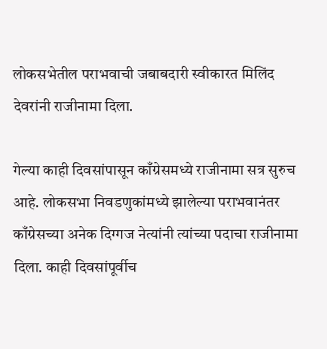लोकसभेतील पराभवाची जबाबदारी स्वीकारत मिलिंद देवरांनी राजीनामा दिला.

गेल्या काही दिवसांपासून काँग्रेसमध्ये राजीनामा सत्र सुरुच आहे. लोकसभा निवडणुकांमध्ये झालेल्या पराभवानंतर काँग्रेसच्या अनेक दिग्गज नेत्यांनी त्यांच्या पदाचा राजीनामा दिला. काही दिवसांपूर्वीच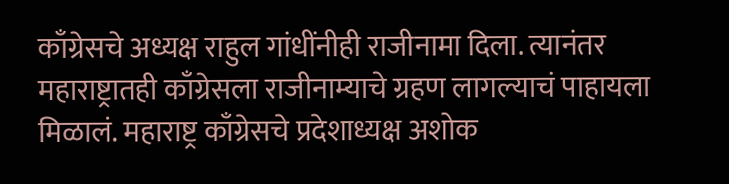काँग्रेसचे अध्यक्ष राहुल गांधींनीही राजीनामा दिला. त्यानंतर महाराष्ट्रातही काँग्रेसला राजीनाम्याचे ग्रहण लागल्याचं पाहायला मिळालं. महाराष्ट्र काँग्रेसचे प्रदेशाध्यक्ष अशोक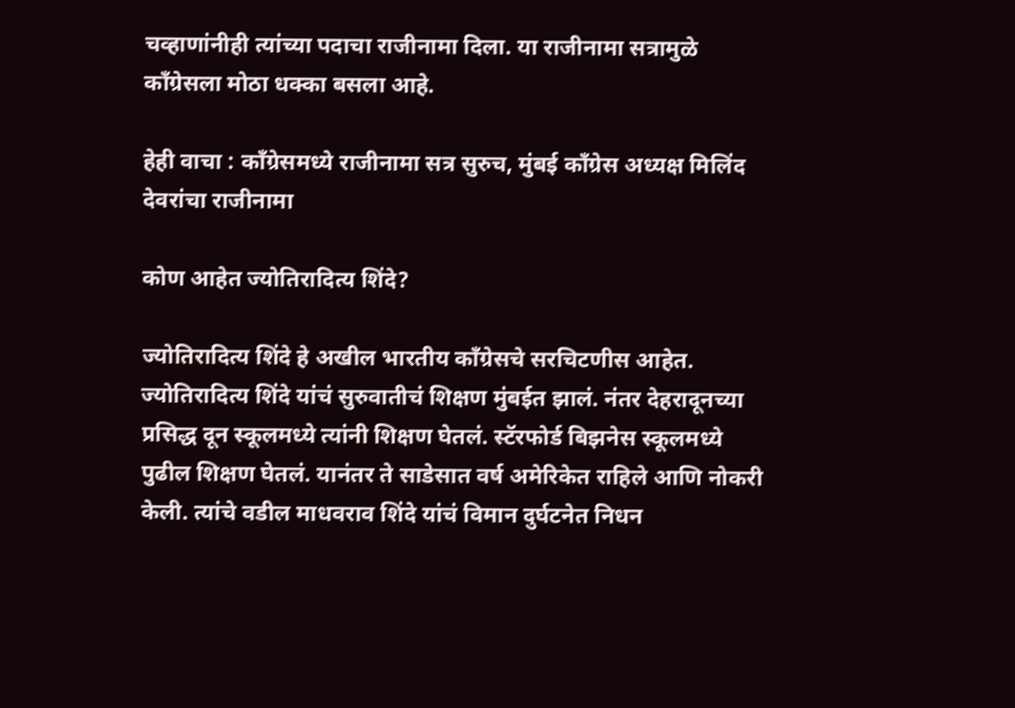चव्हाणांनीही त्यांच्या पदाचा राजीनामा दिला. या राजीनामा सत्रामुळे काँग्रेसला मोठा धक्का बसला आहे.

हेही वाचा : काँग्रेसमध्ये राजीनामा सत्र सुरुच, मुंबई काँग्रेस अध्यक्ष मिलिंद देवरांचा राजीनामा

कोण आहेत ज्योतिरादित्य शिंदे?

ज्योतिरादित्य शिंदे हे अखील भारतीय काँग्रेसचे सरचिटणीस आहेत. ज्योतिरादित्य शिंदे यांचं सुरुवातीचं शिक्षण मुंबईत झालं. नंतर देहरादूनच्या प्रसिद्ध दून स्कूलमध्ये त्यांनी शिक्षण घेतलं. स्टॅरफोर्ड बिझनेस स्कूलमध्ये पुढील शिक्षण घेतलं. यानंतर ते साडेसात वर्ष अमेरिकेत राहिले आणि नोकरी केली. त्यांचे वडील माधवराव शिंदे यांचं विमान दुर्घटनेत निधन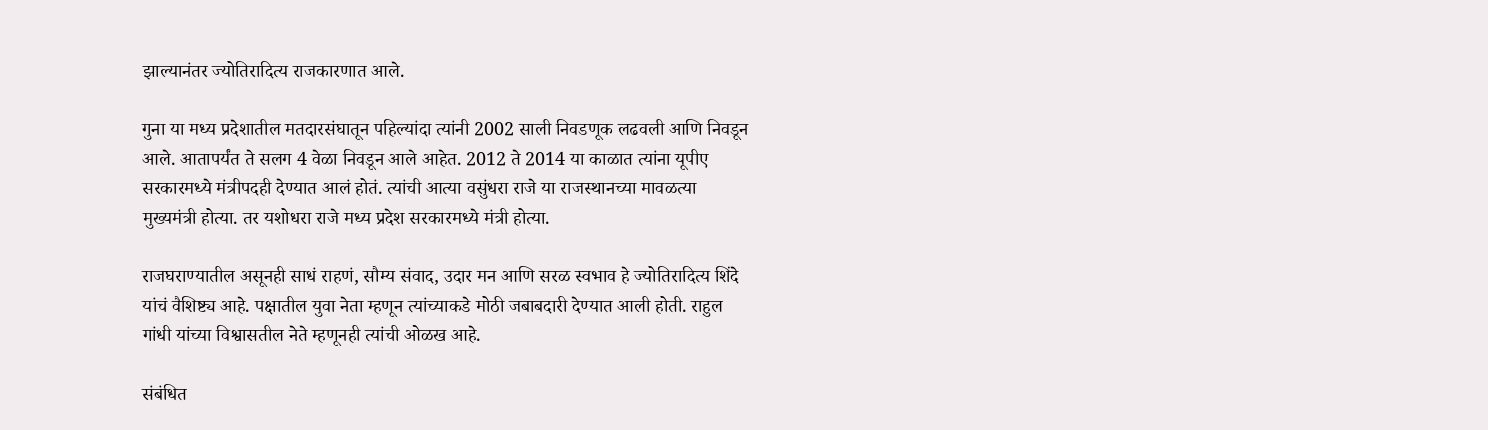झाल्यानंतर ज्योतिरादित्य राजकारणात आले.

गुना या मध्य प्रदेशातील मतदारसंघातून पहिल्यांदा त्यांनी 2002 साली निवडणूक लढवली आणि निवडून आले. आतापर्यंत ते सलग 4 वेळा निवडून आले आहेत. 2012 ते 2014 या काळात त्यांना यूपीए सरकारमध्ये मंत्रीपदही देण्यात आलं होतं. त्यांची आत्या वसुंधरा राजे या राजस्थानच्या मावळत्या मुख्यमंत्री होत्या. तर यशोधरा राजे मध्य प्रदेश सरकारमध्ये मंत्री होत्या.

राजघराण्यातील असूनही साधं राहणं, सौम्य संवाद, उदार मन आणि सरळ स्वभाव हे ज्योतिरादित्य शिंदे यांचं वैशिष्ट्य आहे. पक्षातील युवा नेता म्हणून त्यांच्याकडे मोठी जबाबदारी देण्यात आली होती. राहुल गांधी यांच्या विश्वासतील नेते म्हणूनही त्यांची ओळख आहे.

संबंधित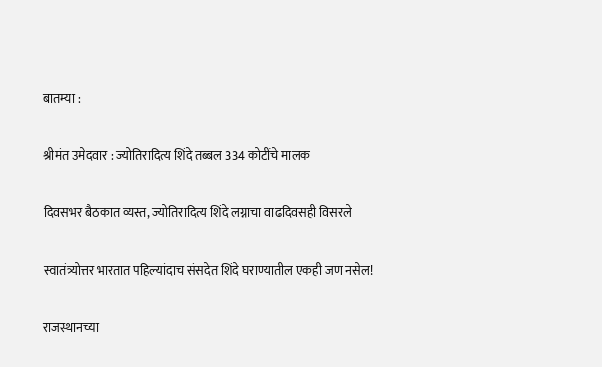बातम्या :

श्रीमंत उमेदवार : ज्योतिरादित्य शिंदे तब्बल 334 कोटींचे मालक

दिवसभर बैठकात व्यस्त, ज्योतिरादित्य शिंदे लग्नाचा वाढदिवसही विसरले

स्वातंत्र्योत्तर भारतात पहिल्यांदाच संसदेत शिंदे घराण्यातील एकही जण नसेल!

राजस्थानच्या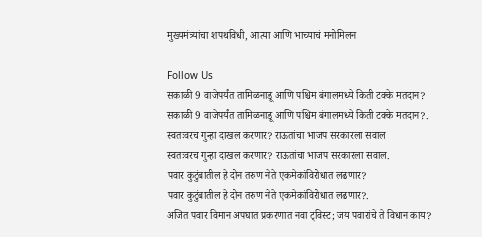मुख्यमंत्र्यांचा शपथविधी, आत्या आणि भाच्याचं मनोमिलन

Follow Us
सकाळी 9 वाजेपर्यंत तामिळनाडू आणि पश्चिम बंगालमध्ये किती टक्के मतदान?
सकाळी 9 वाजेपर्यंत तामिळनाडू आणि पश्चिम बंगालमध्ये किती टक्के मतदान?.
स्वतःवरच गुन्हा दाखल करणार? राऊतांचा भाजप सरकारला सवाल
स्वतःवरच गुन्हा दाखल करणार? राऊतांचा भाजप सरकारला सवाल.
पवार कुटुंबातील हे दोन तरुण नेते एकमेकांविरोधात लढणार?
पवार कुटुंबातील हे दोन तरुण नेते एकमेकांविरोधात लढणार?.
अजित पवार विमान अपघात प्रकरणात नवा ट्विस्ट; जय पवारांचे ते विधान काय?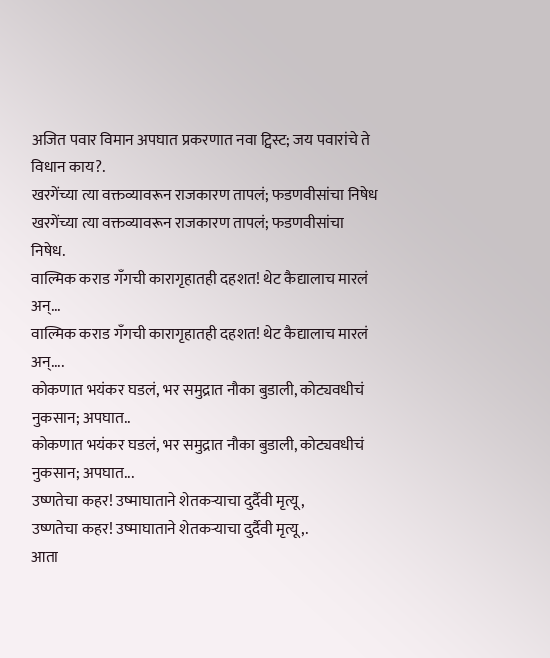अजित पवार विमान अपघात प्रकरणात नवा ट्विस्ट; जय पवारांचे ते विधान काय?.
खरगेंच्या त्या वक्तव्यावरून राजकारण तापलं; फडणवीसांचा निषेध
खरगेंच्या त्या वक्तव्यावरून राजकारण तापलं; फडणवीसांचा निषेध.
वाल्मिक कराड गँगची कारागृहातही दहशत! थेट कैद्यालाच मारलं अन्...
वाल्मिक कराड गँगची कारागृहातही दहशत! थेट कैद्यालाच मारलं अन्....
कोकणात भयंकर घडलं, भर समुद्रात नौका बुडाली, कोट्यवधीचं नुकसान; अपघात..
कोकणात भयंकर घडलं, भर समुद्रात नौका बुडाली, कोट्यवधीचं नुकसान; अपघात...
उष्णतेचा कहर! उष्माघाताने शेतकऱ्याचा दुर्दैवी मृत्यू,
उष्णतेचा कहर! उष्माघाताने शेतकऱ्याचा दुर्दैवी मृत्यू,.
आता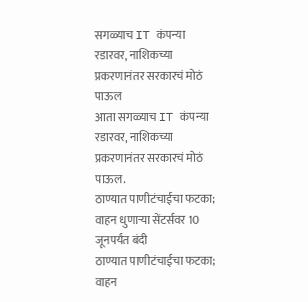सगळ्याच IT कंपन्या रडारवर, नाशिकच्या प्रकरणानंतर सरकारचं मोठं पाऊल
आता सगळ्याच IT कंपन्या रडारवर, नाशिकच्या प्रकरणानंतर सरकारचं मोठं पाऊल.
ठाण्यात पाणीटंचाईचा फटका; वाहन धुणाऱ्या सेंटर्सवर 10 जूनपर्यंत बंदी
ठाण्यात पाणीटंचाईचा फटका; वाहन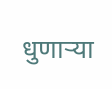धुणाऱ्या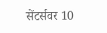सेंटर्सवर 10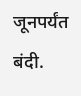जूनपर्यंत बंदी.